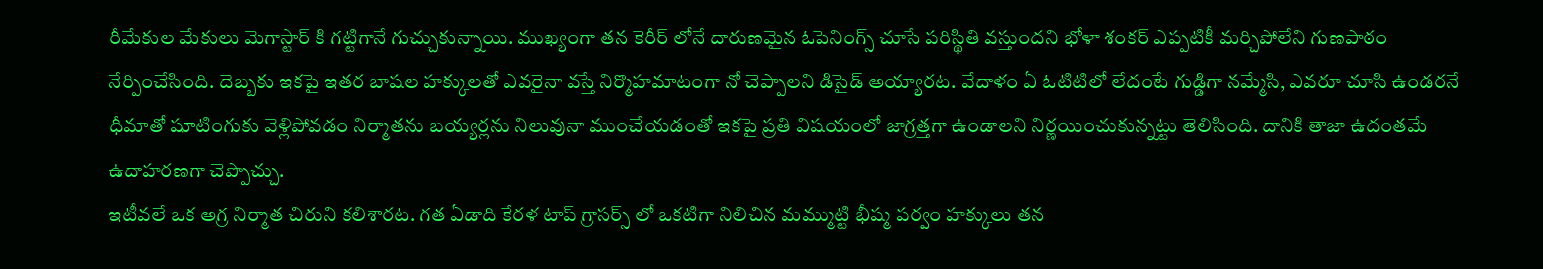రీమేకుల మేకులు మెగాస్టార్ కి గట్టిగానే గుచ్చుకున్నాయి. ముఖ్యంగా తన కెరీర్ లోనే దారుణమైన ఓపెనింగ్స్ చూసే పరిస్థితి వస్తుందని భోళా శంకర్ ఎప్పటికీ మర్చిపోలేని గుణపాఠం నేర్పించేసింది. దెబ్బకు ఇకపై ఇతర బాషల హక్కులతో ఎవరైనా వస్తే నిర్మొహమాటంగా నో చెప్పాలని డిసైడ్ అయ్యారట. వేదాళం ఏ ఓటిటిలో లేదంటే గుడ్డిగా నమ్మేసి, ఎవరూ చూసి ఉండరనే ధీమాతో షూటింగుకు వెళ్లిపోవడం నిర్మాతను బయ్యర్లను నిలువునా ముంచేయడంతో ఇకపై ప్రతి విషయంలో జాగ్రత్తగా ఉండాలని నిర్ణయించుకున్నట్టు తెలిసింది. దానికి తాజా ఉదంతమే ఉదాహరణగా చెప్పొచ్చు.
ఇటీవలే ఒక అగ్ర నిర్మాత చిరుని కలిశారట. గత ఏడాది కేరళ టాప్ గ్రాసర్స్ లో ఒకటిగా నిలిచిన మమ్ముట్టి భీష్మ పర్వం హక్కులు తన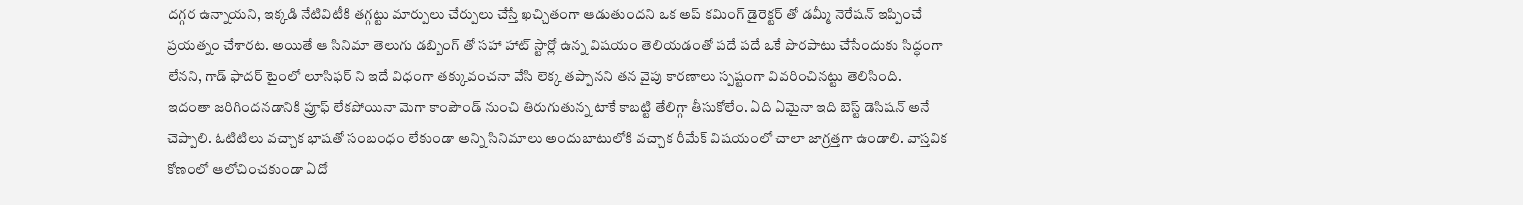దగ్గర ఉన్నాయని, ఇక్కడి నేటివిటీకి తగ్గట్టు మార్పులు చేర్పులు చేస్తే ఖచ్చితంగా ఆడుతుందని ఒక అప్ కమింగ్ డైరెక్టర్ తో డమ్మీ నెరేషన్ ఇప్పించే ప్రయత్నం చేశారట. అయితే ఆ సినిమా తెలుగు డబ్బింగ్ తో సహా హాట్ స్టార్లో ఉన్న విషయం తెలియడంతో పదే పదే ఒకే పొరపాటు చేసేందుకు సిద్ధంగా లేనని, గాడ్ ఫాదర్ టైంలో లూసిఫర్ ని ఇదే విధంగా తక్కువంచనా వేసి లెక్క తప్పానని తన వైపు కారణాలు స్పష్టంగా వివరించినట్టు తెలిసింది.
ఇదంతా జరిగిందనడానికి ప్రూఫ్ లేకపోయినా మెగా కాంపౌండ్ నుంచి తిరుగుతున్న టాకే కాబట్టి తేలిగ్గా తీసుకోలేం. ఏది ఏమైనా ఇది బెస్ట్ డెసిషన్ అనే చెప్పాలి. ఓటిటిలు వచ్చాక భాషతో సంబంధం లేకుండా అన్ని సినిమాలు అందుబాటులోకి వచ్చాక రీమేక్ విషయంలో చాలా జాగ్రత్తగా ఉండాలి. వాస్తవిక కోణంలో ఆలోచించకుండా ఏదో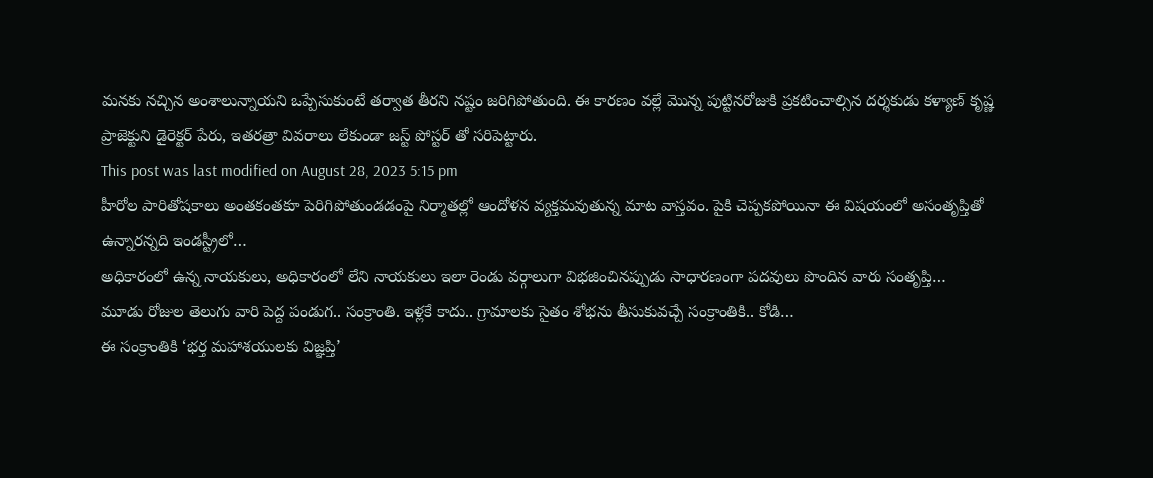మనకు నచ్చిన అంశాలున్నాయని ఒప్పేసుకుంటే తర్వాత తీరని నష్టం జరిగిపోతుంది. ఈ కారణం వల్లే మొన్న పుట్టినరోజుకి ప్రకటించాల్సిన దర్శకుడు కళ్యాణ్ కృష్ణ ప్రాజెక్టుని డైరెక్టర్ పేరు, ఇతరత్రా వివరాలు లేకుండా జస్ట్ పోస్టర్ తో సరిపెట్టారు.
This post was last modified on August 28, 2023 5:15 pm
హీరోల పారితోషకాలు అంతకంతకూ పెరిగిపోతుండడంపై నిర్మాతల్లో ఆందోళన వ్యక్తమవుతున్న మాట వాస్తవం. పైకి చెప్పకపోయినా ఈ విషయంలో అసంతృప్తితో ఉన్నారన్నది ఇండస్ట్రీలో…
అధికారంలో ఉన్న నాయకులు, అధికారంలో లేని నాయకులు ఇలా రెండు వర్గాలుగా విభజించినప్పుడు సాధారణంగా పదవులు పొందిన వారు సంతృప్తి…
మూడు రోజుల తెలుగు వారి పెద్ద పండుగ.. సంక్రాంతి. ఇళ్లకే కాదు.. గ్రామాలకు సైతం శోభను తీసుకువచ్చే సంక్రాంతికి.. కోడి…
ఈ సంక్రాంతికి ‘భర్త మహాశయులకు విజ్ఞప్తి’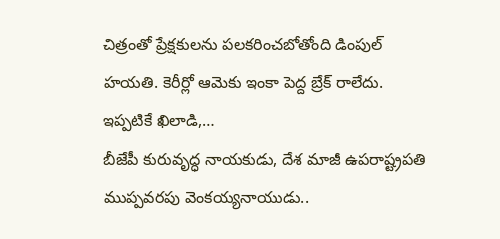చిత్రంతో ప్రేక్షకులను పలకరించబోతోంది డింపుల్ హయతి. కెరీర్లో ఆమెకు ఇంకా పెద్ద బ్రేక్ రాలేదు. ఇప్పటికే ఖిలాడి,…
బీజేపీ కురువృద్ధ నాయకుడు, దేశ మాజీ ఉపరాష్ట్రపతి ముప్పవరపు వెంకయ్యనాయుడు..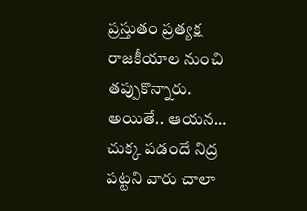ప్రస్తుతం ప్రత్యక్ష రాజకీయాల నుంచి తప్పుకొన్నారు. అయితే.. ఆయన…
చుక్క పడందే నిద్ర పట్టని వారు చాలా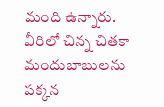మంది ఉన్నారు. వీరిలో చిన్న చితకా మందుబాబులను పక్కన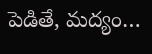పెడితే, మద్యం…